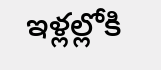ఇళ్లల్లోకి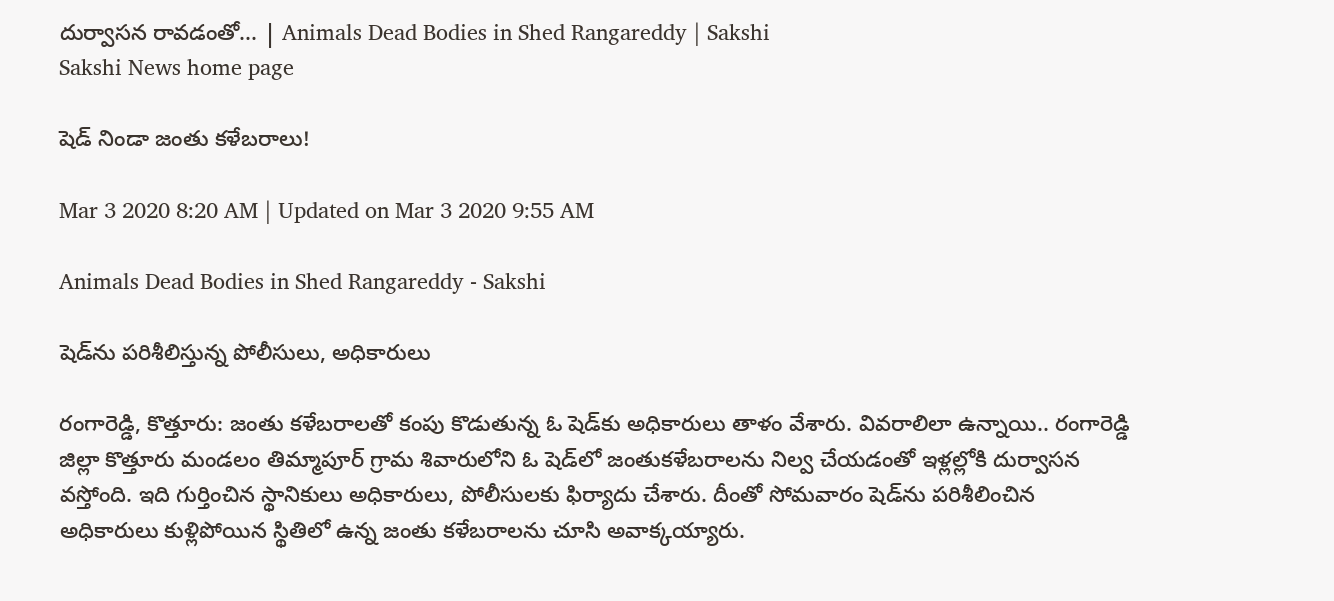దుర్వాసన రావడంతో... | Animals Dead Bodies in Shed Rangareddy | Sakshi
Sakshi News home page

షెడ్‌ నిండా జంతు కళేబరాలు!

Mar 3 2020 8:20 AM | Updated on Mar 3 2020 9:55 AM

Animals Dead Bodies in Shed Rangareddy - Sakshi

షెడ్‌ను పరిశీలిస్తున్న పోలీసులు, అధికారులు

రంగారెడ్డి, కొత్తూరు: జంతు కళేబరాలతో కంపు కొడుతున్న ఓ షెడ్‌కు అధికారులు తాళం వేశారు. వివరాలిలా ఉన్నాయి.. రంగారెడ్డి జిల్లా కొత్తూరు మండలం తిమ్మాపూర్‌ గ్రామ శివారులోని ఓ షెడ్‌లో జంతుకళేబరాలను నిల్వ చేయడంతో ఇళ్లల్లోకి దుర్వాసన వస్తోంది. ఇది గుర్తించిన స్థానికులు అధికారులు, పోలీసులకు ఫిర్యాదు చేశారు. దీంతో సోమవారం షెడ్‌ను పరిశీలించిన అధికారులు కుళ్లిపోయిన స్థితిలో ఉన్న జంతు కళేబరాలను చూసి అవాక్కయ్యారు.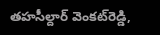తహసీల్దార్‌ వెంకట్‌రెడ్డి,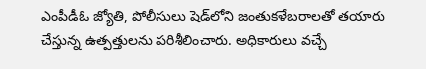ఎంపీడీఓ జ్యోతి, పోలీసులు షెడ్‌లోని జంతుకళేబరాలతో తయారు చేస్తున్న ఉత్పత్తులను పరిశీలించారు. అధికారులు వచ్చే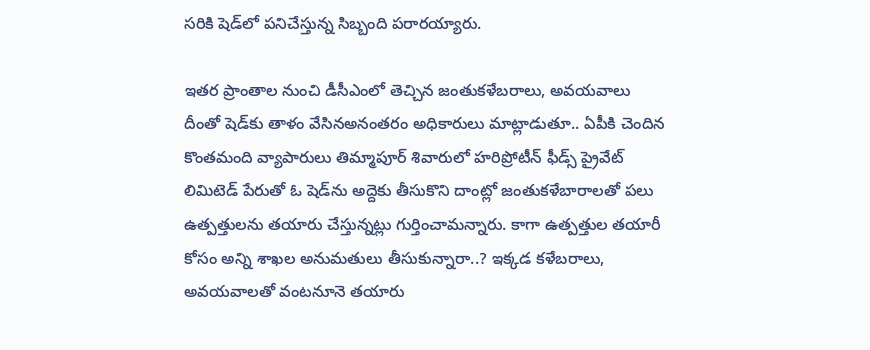సరికి షెడ్‌లో పనిచేస్తున్న సిబ్బంది పరారయ్యారు.

ఇతర ప్రాంతాల నుంచి డీసీఎంలో తెచ్చిన జంతుకళేబరాలు, అవయవాలు
దీంతో షెడ్‌కు తాళం వేసినఅనంతరం అధికారులు మాట్లాడుతూ.. ఏపీకి చెందిన కొంతమంది వ్యాపారులు తిమ్మాపూర్‌ శివారులో హరిప్రోటీన్‌ ఫీడ్స్‌ ప్రైవేట్‌ లిమిటెడ్‌ పేరుతో ఓ షెడ్‌ను అద్దెకు తీసుకొని దాంట్లో జంతుకళేబారాలతో పలు ఉత్పత్తులను తయారు చేస్తున్నట్లు గుర్తించామన్నారు. కాగా ఉత్పత్తుల తయారీ కోసం అన్ని శాఖల అనుమతులు తీసుకున్నారా..? ఇక్కడ కళేబరాలు, అవయవాలతో వంటనూనె తయారు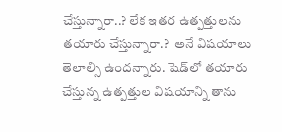చేస్తున్నారా..? లేక ఇతర ఉత్పత్తులను తయారు చేస్తున్నారా.?  అనే విషయాలు తెలాల్సి ఉందన్నారు. షెడ్‌లో తయారు చేస్తున్న ఉత్పత్తుల విషయాన్ని తాను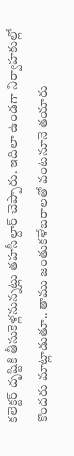కలెక్టర్‌ దృష్టికి తీసుకెళ్లనున్నట్లు తహసీల్దార్‌ చెప్పారు. ఇదిలా ఉండగా నిర్వాహకుల్లో కొందరు మాట్లాడుతూ.. తాము జంతుకళేబరాలతో వంటనూనె తయారు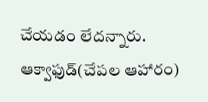చేయడం లేదన్నారు. ఆక్వాఫుడ్‌(చేపల ఆహారం)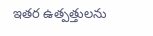ఇతర ఉత్పత్తులను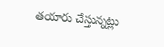తయారు చేస్తున్నట్లు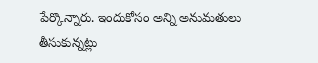పేర్కొన్నారు. ఇందుకోసం అన్ని అనుమతులు తీసుకున్నట్లు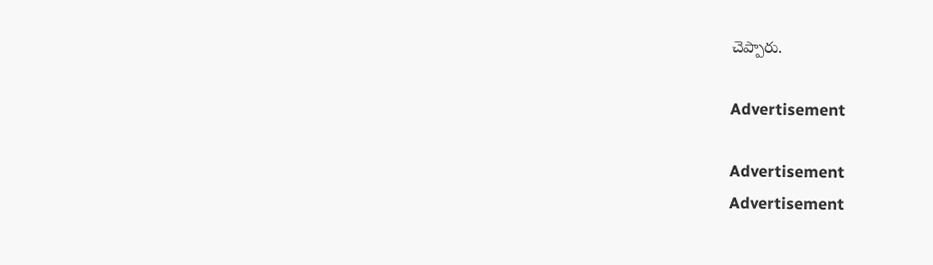చెప్పారు.

Advertisement

Advertisement
Advertisement